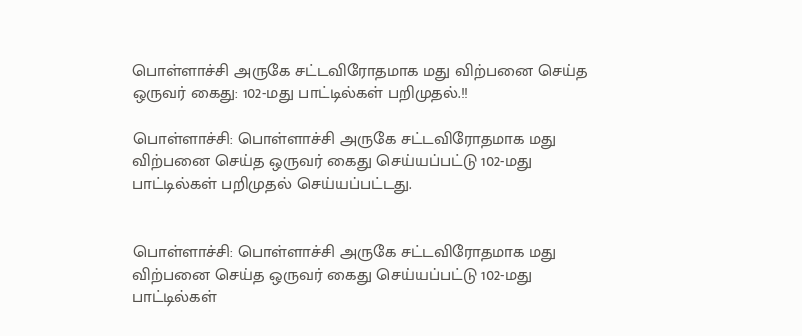பொள்ளாச்சி அருகே சட்டவிரோதமாக மது விற்பனை செய்த ஒருவர் கைது: 102-மது பாட்டில்கள் பறிமுதல்.!!

பொள்ளாச்சி: பொள்ளாச்சி அருகே சட்டவிரோதமாக மது விற்பனை செய்த ஒருவர் கைது செய்யப்பட்டு 102-மது பாட்டில்கள் பறிமுதல் செய்யப்பட்டது.


பொள்ளாச்சி: பொள்ளாச்சி அருகே சட்டவிரோதமாக மது விற்பனை செய்த ஒருவர் கைது செய்யப்பட்டு 102-மது பாட்டில்கள்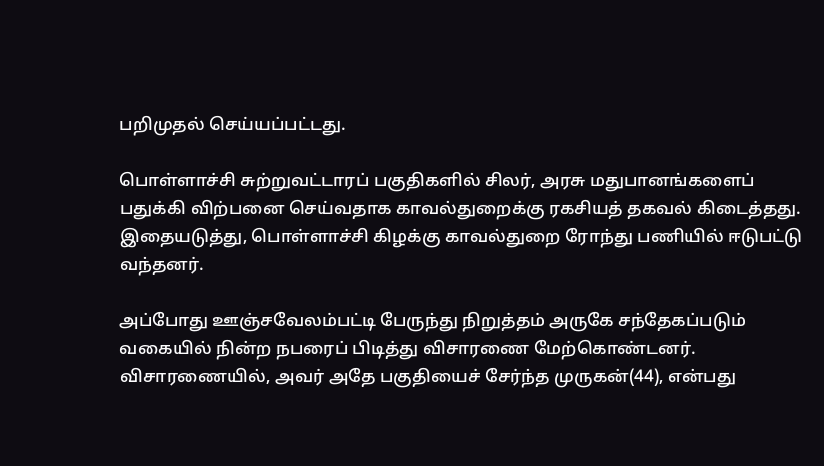பறிமுதல் செய்யப்பட்டது.

பொள்ளாச்சி சுற்றுவட்டாரப் பகுதிகளில் சிலர், அரசு மதுபானங்களைப் பதுக்கி விற்பனை செய்வதாக காவல்துறைக்கு ரகசியத் தகவல் கிடைத்தது. இதையடுத்து, பொள்ளாச்சி கிழக்கு காவல்துறை ரோந்து பணியில் ஈடுபட்டு வந்தனர்.

அப்போது ஊஞ்சவேலம்பட்டி பேருந்து நிறுத்தம் அருகே சந்தேகப்படும் வகையில் நின்ற நபரைப் பிடித்து விசாரணை மேற்கொண்டனர். விசாரணையில், அவர் அதே பகுதியைச் சேர்ந்த முருகன்(44), என்பது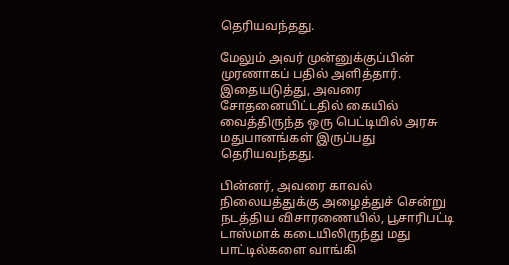தெரியவந்தது.

மேலும் அவர் முன்னுக்குப்பின் முரணாகப் பதில் அளித்தார். இதையடுத்து, அவரை சோதனையிட்டதில் கையில் வைத்திருந்த ஒரு பெட்டியில் அரசு மதுபானங்கள் இருப்பது தெரியவந்தது.

பின்னர், அவரை காவல் நிலையத்துக்கு அழைத்துச் சென்று நடத்திய விசாரணையில், பூசாரிபட்டி டாஸ்மாக் கடையிலிருந்து மது பாட்டில்களை வாங்கி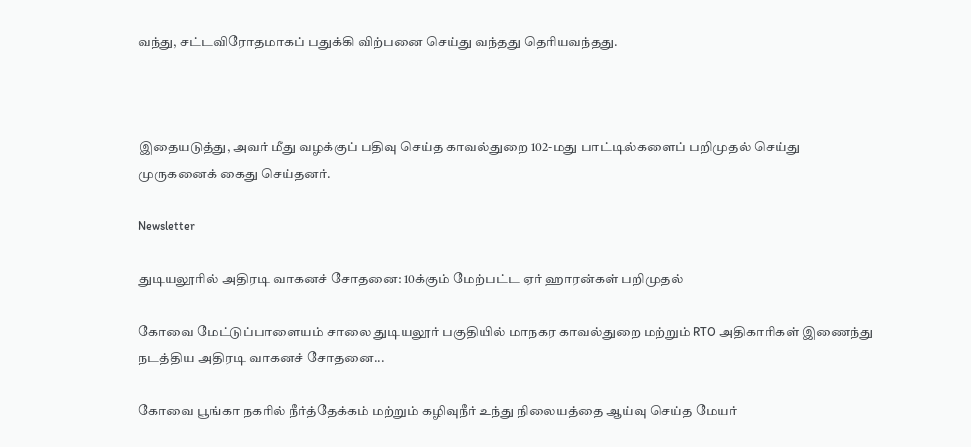வந்து, சட்டவிரோதமாகப் பதுக்கி விற்பனை செய்து வந்தது தெரியவந்தது.



இதையடுத்து, அவர் மீது வழக்குப் பதிவு செய்த காவல்துறை 102-மது பாட்டில்களைப் பறிமுதல் செய்து முருகனைக் கைது செய்தனர்.

Newsletter

துடியலூரில் அதிரடி வாகனச் சோதனை: 10க்கும் மேற்பட்ட ஏர் ஹாரன்கள் பறிமுதல்

கோவை மேட்டுப்பாளையம் சாலை துடியலூர் பகுதியில் மாநகர காவல்துறை மற்றும் RTO அதிகாரிகள் இணைந்து நடத்திய அதிரடி வாகனச் சோதனை...

கோவை பூங்கா நகரில் நீர்த்தேக்கம் மற்றும் கழிவுநீர் உந்து நிலையத்தை ஆய்வு செய்த மேயர்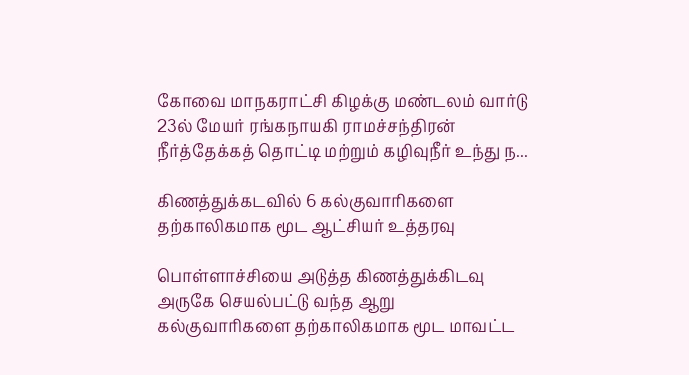கோவை மாநகராட்சி கிழக்கு மண்டலம் வார்டு 23ல் மேயர் ரங்கநாயகி ராமச்சந்திரன் நீர்த்தேக்கத் தொட்டி மற்றும் கழிவுநீர் உந்து ந...

கிணத்துக்கடவில் 6 கல்குவாரிகளை தற்காலிகமாக மூட ஆட்சியர் உத்தரவு

பொள்ளாச்சியை அடுத்த கிணத்துக்கிடவு அருகே செயல்பட்டு வந்த ஆறு கல்குவாரிகளை தற்காலிகமாக மூட மாவட்ட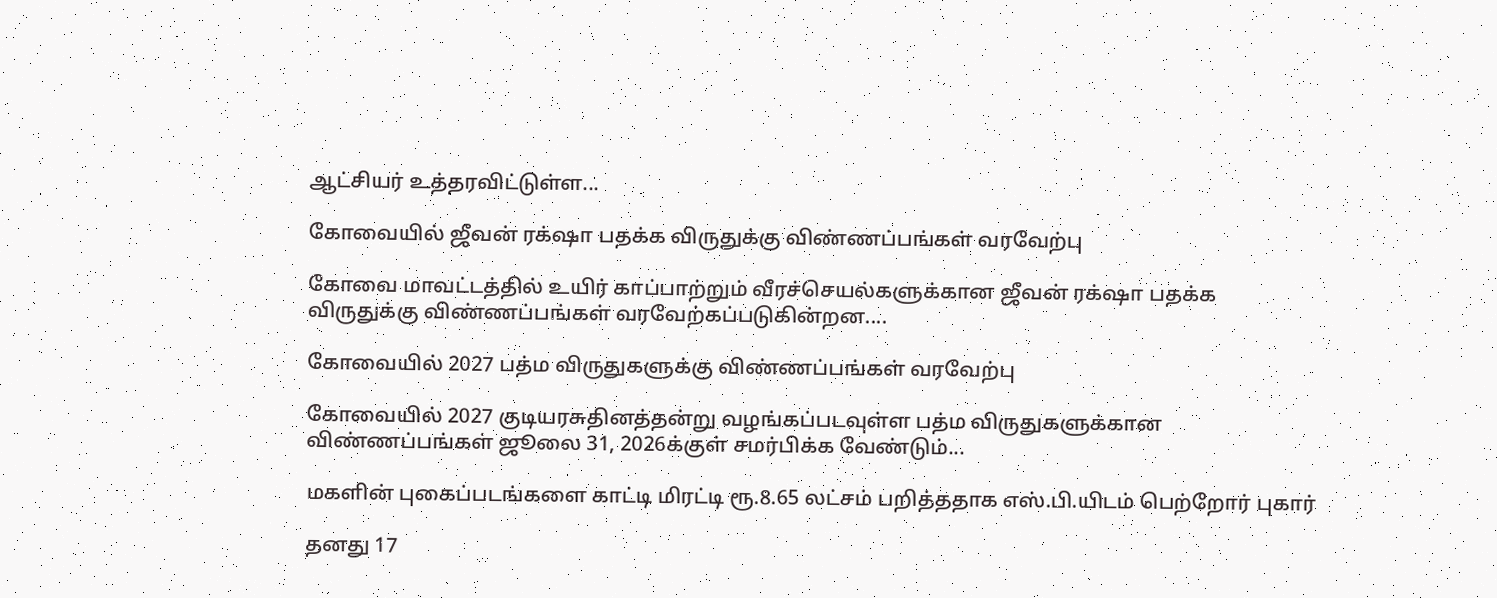ஆட்சியர் உத்தரவிட்டுள்ள...

கோவையில் ஜீவன் ரக்‌ஷா பதக்க விருதுக்கு விண்ணப்பங்கள் வரவேற்பு

கோவை மாவட்டத்தில் உயிர் காப்பாற்றும் வீரச்செயல்களுக்கான ஜீவன் ரக்‌ஷா பதக்க விருதுக்கு விண்ணப்பங்கள் வரவேற்கப்படுகின்றன....

கோவையில் 2027 பத்ம விருதுகளுக்கு விண்ணப்பங்கள் வரவேற்பு

கோவையில் 2027 குடியரசுதினத்தன்று வழங்கப்படவுள்ள பத்ம விருதுகளுக்கான விண்ணப்பங்கள் ஜூலை 31, 2026க்குள் சமர்பிக்க வேண்டும்...

மகளின் புகைப்படங்களை காட்டி மிரட்டி ரூ.8.65 லட்சம் பறித்ததாக எஸ்.பி.யிடம் பெற்றோர் புகார்

தனது 17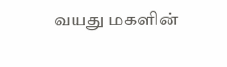வயது மகளின்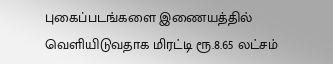புகைப்படங்களை இணையத்தில் வெளியிடுவதாக மிரட்டி ரூ.8.65 லட்சம்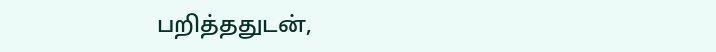பறித்ததுடன்,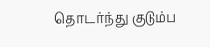தொடர்ந்து குடும்ப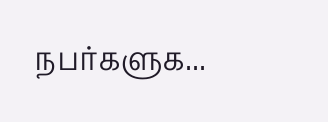நபர்களுக...